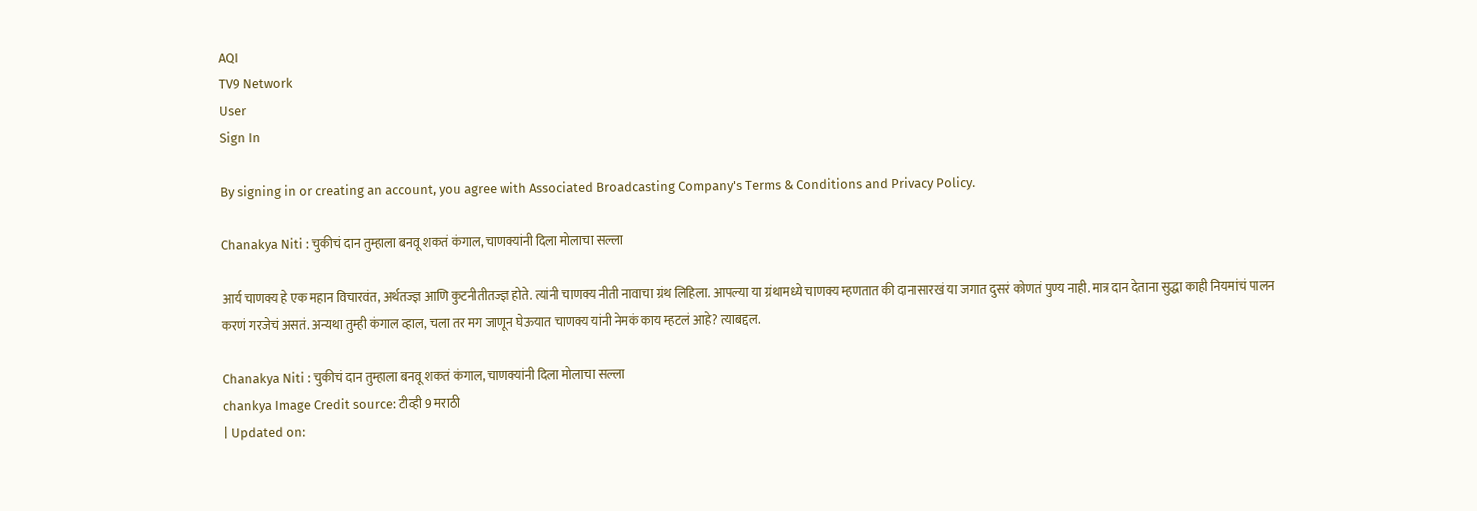AQI
TV9 Network
User
Sign In

By signing in or creating an account, you agree with Associated Broadcasting Company's Terms & Conditions and Privacy Policy.

Chanakya Niti : चुकीचं दान तुम्हाला बनवू शकतं कंगाल, चाणक्यांनी दिला मोलाचा सल्ला

आर्य चाणक्य हे एक महान विचारवंत, अर्थतज्ज्ञ आणि कुटनीतीतज्ज्ञ होते. त्यांनी चाणक्य नीती नावाचा ग्रंथ लिहिला. आपल्या या ग्रंथामध्ये चाणक्य म्हणतात की दानासारखं या जगात दुसरं कोणतं पुण्य नाही. मात्र दान देताना सुद्धा काही नियमांचं पालन करणं गरजेचं असतं. अन्यथा तुम्ही कंगाल व्हाल, चला तर मग जाणून घेऊयात चाणक्य यांनी नेमकं काय म्हटलं आहे? त्याबद्दल.

Chanakya Niti : चुकीचं दान तुम्हाला बनवू शकतं कंगाल, चाणक्यांनी दिला मोलाचा सल्ला
chankya Image Credit source: टीव्ही 9 मराठी
| Updated on: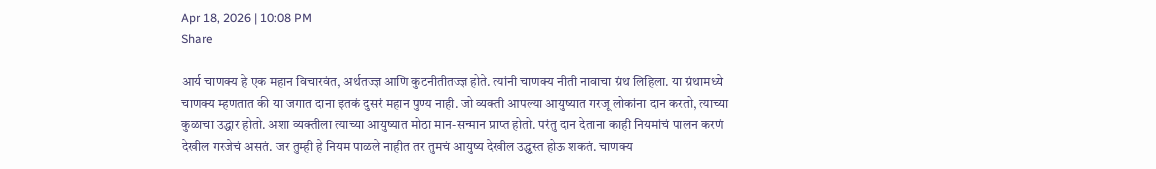Apr 18, 2026 | 10:08 PM
Share

आर्य चाणक्य हे एक महान विचारवंत, अर्थतज्ज्ञ आणि कुटनीतीतज्ज्ञ होते. त्यांनी चाणक्य नीती नावाचा ग्रंथ लिहिला. या ग्रंथामध्ये चाणक्य म्हणतात की या जगात दाना इतकं दुसरं महान पुण्य नाही. जो व्यक्ती आपल्या आयुष्यात गरजू लोकांना दान करतो, त्याच्या कुळाचा उद्धार होतो. अशा व्यक्तीला त्याच्या आयुष्यात मोठा मान-सन्मान प्राप्त होतो. परंतु दान देताना काही नियमांचं पालन करणं देखील गरजेचं असतं. जर तुम्ही हे नियम पाळले नाहीत तर तुमचं आयुष्य देखील उद्ध्वस्त होऊ शकतं. चाणक्य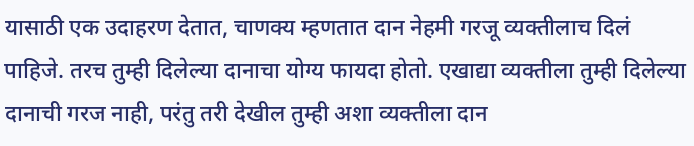यासाठी एक उदाहरण देतात, चाणक्य म्हणतात दान नेहमी गरजू व्यक्तीलाच दिलं पाहिजे. तरच तुम्ही दिलेल्या दानाचा योग्य फायदा होतो. एखाद्या व्यक्तीला तुम्ही दिलेल्या दानाची गरज नाही, परंतु तरी देखील तुम्ही अशा व्यक्तीला दान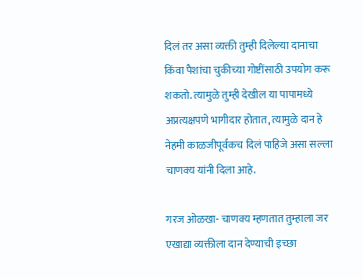दिलं तर असा व्यक्ती तुम्ही दिलेल्या दानाचा किंवा पैशांचा चुकीच्या गोष्टींसाठी उपयोग करू शकतो. त्यामुळे तुम्ही देखील या पापामध्ये अप्रत्यक्षपणे भागीदार होतात, त्यामुळे दान हे नेहमी काळजीपूर्वकच दिलं पाहिजे असा सल्ला चाणक्य यांनी दिला आहे.

गरज ओळखा- चाणक्य म्हणतात तुम्हाला जर एखाद्या व्यक्तीला दान देण्याची इच्छा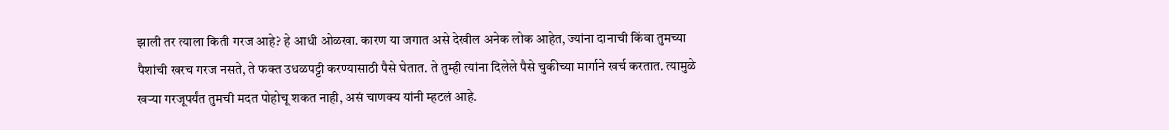झाली तर त्याला किती गरज आहे? हे आधी ओळखा. कारण या जगात असे देखील अनेक लोक आहेत, ज्यांना दानाची किंवा तुमच्या पैशांची खरच गरज नसते, ते फक्त उधळपट्टी करण्यासाठी पैसे घेतात. ते तुम्ही त्यांना दिलेले पैसे चुकीच्या मार्गाने खर्च करतात. त्यामुळे खऱ्या गरजूपर्यंत तुमची मदत पोहोचू शकत नाही, असं चाणक्य यांनी म्हटलं आहे.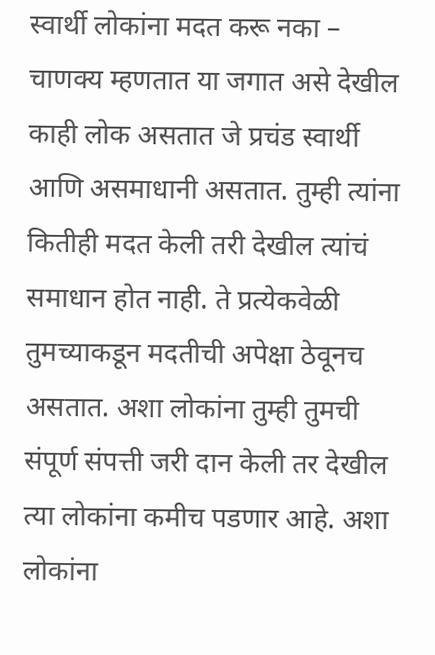स्वार्थी लोकांना मदत करू नका – चाणक्य म्हणतात या जगात असे देखील काही लोक असतात जे प्रचंड स्वार्थी आणि असमाधानी असतात. तुम्ही त्यांना कितीही मदत केली तरी देखील त्यांचं समाधान होत नाही. ते प्रत्येकवेळी तुमच्याकडून मदतीची अपेक्षा ठेवूनच असतात. अशा लोकांना तुम्ही तुमची संपूर्ण संपत्ती जरी दान केली तर देखील त्या लोकांना कमीच पडणार आहे. अशा लोकांना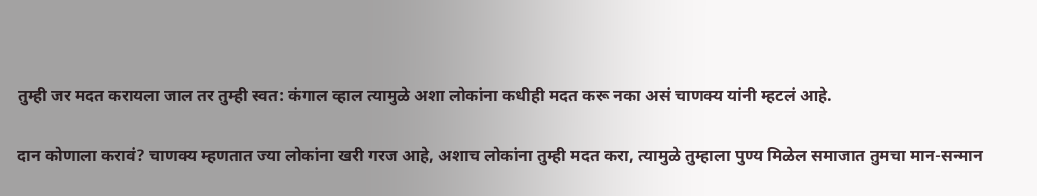तुम्ही जर मदत करायला जाल तर तुम्ही स्वत: कंगाल व्हाल त्यामुळे अशा लोकांना कधीही मदत करू नका असं चाणक्य यांनी म्हटलं आहे.

दान कोणाला करावं? चाणक्य म्हणतात ज्या लोकांना खरी गरज आहे, अशाच लोकांना तुम्ही मदत करा, त्यामुळे तुम्हाला पुण्य मिळेल समाजात तुमचा मान-सन्मान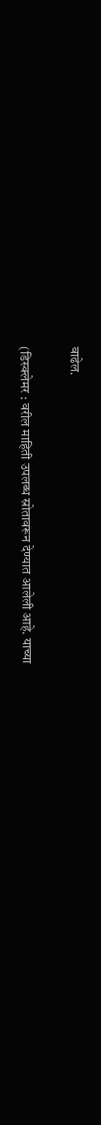वाढेल.

(डिस्क्लेमर : वरील माहिती उपलब्ध स्रोतावरून देण्यात आलेली आहे. याच्या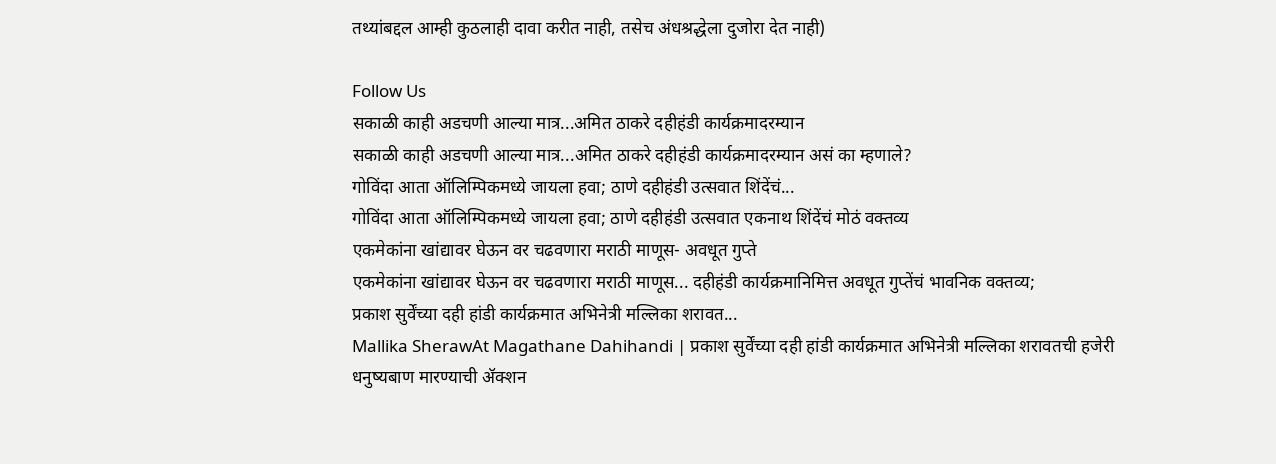तथ्यांबद्दल आम्ही कुठलाही दावा करीत नाही, तसेच अंधश्रद्धेला दुजोरा देत नाही)

Follow Us
सकाळी काही अडचणी आल्या मात्र...अमित ठाकरे दहीहंडी कार्यक्रमादरम्यान
सकाळी काही अडचणी आल्या मात्र...अमित ठाकरे दहीहंडी कार्यक्रमादरम्यान असं का म्हणाले?
गोविंदा आता ऑलिम्पिकमध्ये जायला हवा; ठाणे दहीहंडी उत्सवात शिंदेंचं...
गोविंदा आता ऑलिम्पिकमध्ये जायला हवा; ठाणे दहीहंडी उत्सवात एकनाथ शिंदेंचं मोठं वक्तव्य
एकमेकांना खांद्यावर घेऊन वर चढवणारा मराठी माणूस- अवधूत गुप्ते
एकमेकांना खांद्यावर घेऊन वर चढवणारा मराठी माणूस... दहीहंडी कार्यक्रमानिमित्त अवधूत गुप्तेंचं भावनिक वक्तव्य;
प्रकाश सुर्वेंच्या दही हांडी कार्यक्रमात अभिनेत्री मल्लिका शरावत...
Mallika SherawAt Magathane Dahihandi | प्रकाश सुर्वेंच्या दही हांडी कार्यक्रमात अभिनेत्री मल्लिका शरावतची हजेरी
धनुष्यबाण मारण्याची ॲक्शन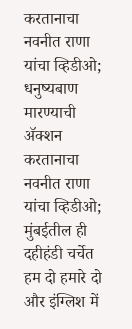करतानाचा नवनीत राणा यांचा व्हिडीओ;
धनुष्यबाण मारण्याची ॲक्शन करतानाचा नवनीत राणा यांचा व्हिडीओ; मुंबईतील ही दहीहंडी चर्चेत
हम दो हमारे दो और इंग्लिश में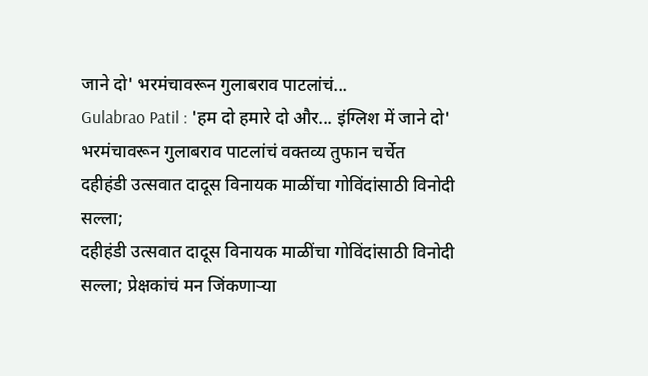जाने दो' भरमंचावरून गुलाबराव पाटलांचं...
Gulabrao Patil : 'हम दो हमारे दो और... इंग्लिश में जाने दो' भरमंचावरून गुलाबराव पाटलांचं वक्तव्य तुफान चर्चेत
दहीहंडी उत्सवात दादूस विनायक माळींचा गोविंदांसाठी विनोदी सल्ला;
दहीहंडी उत्सवात दादूस विनायक माळींचा गोविंदांसाठी विनोदी सल्ला; प्रेक्षकांचं मन जिंकणाऱ्या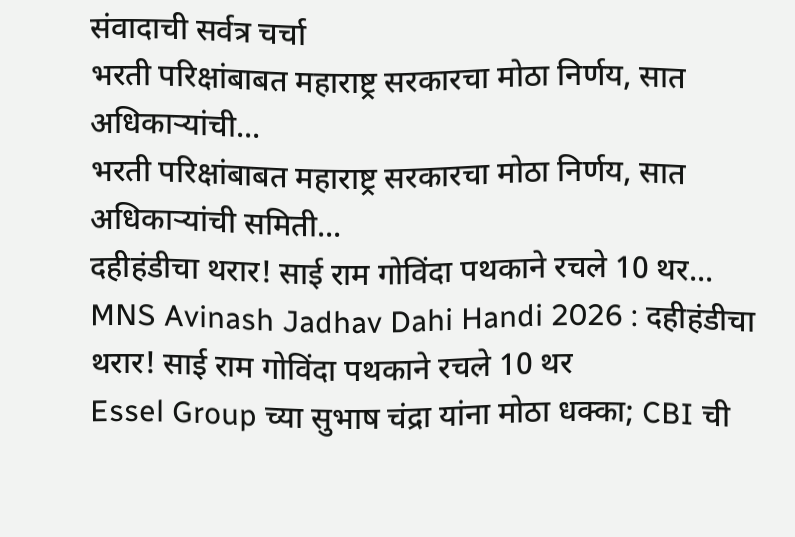संवादाची सर्वत्र चर्चा
भरती परिक्षांबाबत महाराष्ट्र सरकारचा मोठा निर्णय, सात अधिकाऱ्यांची...
भरती परिक्षांबाबत महाराष्ट्र सरकारचा मोठा निर्णय, सात अधिकाऱ्यांची समिती...
दहीहंडीचा थरार! साई राम गोविंदा पथकाने रचले 10 थर...
MNS Avinash Jadhav Dahi Handi 2026 : दहीहंडीचा थरार! साई राम गोविंदा पथकाने रचले 10 थर
Essel Group च्या सुभाष चंद्रा यांना मोठा धक्का; CBI ची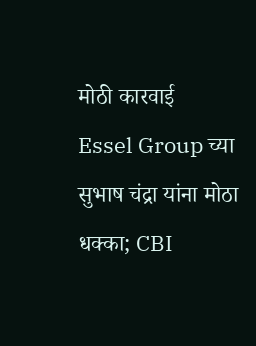मोठी कारवाई
Essel Group च्या सुभाष चंद्रा यांना मोठा धक्का; CBI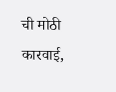ची मोठी कारवाई,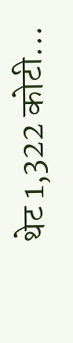थेट 1,322 कोटी...